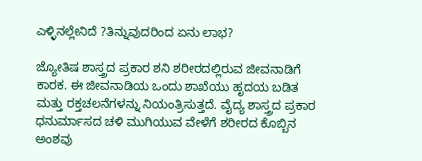ಎಳ್ಳಿನಲ್ಲೇನಿದೆ ?ತಿನ್ನುವುದರಿಂದ ಏನು ಲಾಭ?

ಜ್ಯೋತಿಷ ಶಾಸ್ತ್ರದ ಪ್ರಕಾರ ಶನಿ ಶರೀರದಲ್ಲಿರುವ ಜೀವನಾಡಿಗೆ ಕಾರಕ. ಈ ಜೀವನಾಡಿಯ ಒಂದು ಶಾಖೆಯು ಹೃದಯ ಬಡಿತ ಮತ್ತು ರಕ್ತಚಲನೆಗಳನ್ನು ನಿಯಂತ್ರಿಸುತ್ತದೆ. ವೈದ್ಯ ಶಾಸ್ತ್ರದ ಪ್ರಕಾರ ಧನುರ್ಮಾಸದ ಚಳಿ ಮುಗಿಯುವ ವೇಳೆಗೆ ಶರೀರದ ಕೊಬ್ಬಿನ ಅಂಶವು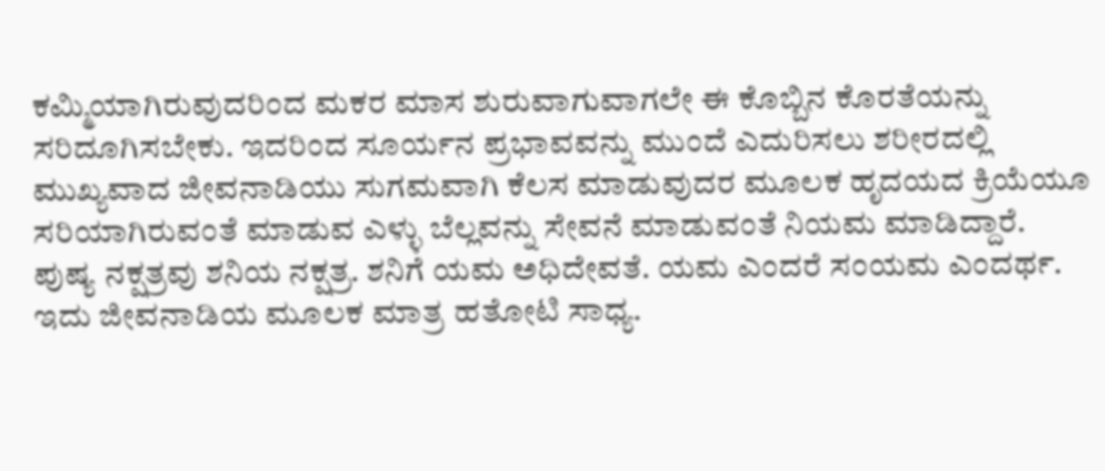ಕಮ್ಮಿಯಾಗಿರುವುದರಿಂದ ಮಕರ ಮಾಸ ಶುರುವಾಗುವಾಗಲೇ ಈ ಕೊಬ್ಬಿನ ಕೊರತೆಯನ್ನು ಸರಿದೂಗಿಸಬೇಕು. ಇದರಿಂದ ಸೂರ್ಯನ ಪ್ರಭಾವವನ್ನು ಮುಂದೆ ಎದುರಿಸಲು ಶರೀರದಲ್ಲಿ ಮುಖ್ಯವಾದ ಜೀವನಾಡಿಯು ಸುಗಮವಾಗಿ ಕೆಲಸ ಮಾಡುವುದರ ಮೂಲಕ ಹೃದಯದ ಕ್ರಿಯೆಯೂ
ಸರಿಯಾಗಿರುವಂತೆ ಮಾಡುವ ಎಳ್ಳು ಬೆಲ್ಲವನ್ನು ಸೇವನೆ ಮಾಡುವಂತೆ ನಿಯಮ ಮಾಡಿದ್ದಾರೆ.
ಪುಷ್ಯ ನಕ್ಷತ್ರವು ಶನಿಯ ನಕ್ಷತ್ರ. ಶನಿಗೆ ಯಮ ಅಧಿದೇವತೆ. ಯಮ ಎಂದರೆ ಸಂಯಮ ಎಂದರ್ಥ. ಇದು ಜೀವನಾಡಿಯ ಮೂಲಕ ಮಾತ್ರ ಹತೋಟಿ ಸಾಧ್ಯ.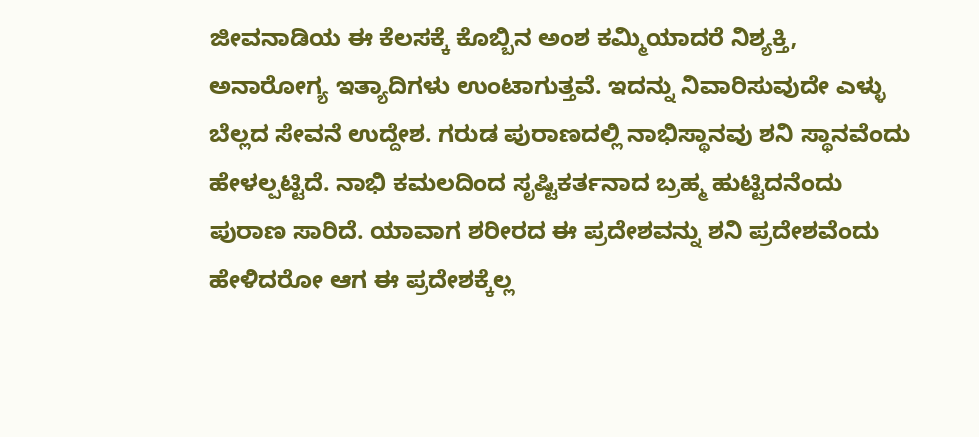ಜೀವನಾಡಿಯ ಈ ಕೆಲಸಕ್ಕೆ ಕೊಬ್ಬಿನ ಅಂಶ ಕಮ್ಮಿಯಾದರೆ ನಿಶ್ಯಕ್ತಿ, ಅನಾರೋಗ್ಯ ಇತ್ಯಾದಿಗಳು ಉಂಟಾಗುತ್ತವೆ. ಇದನ್ನು ನಿವಾರಿಸುವುದೇ ಎಳ್ಳು ಬೆಲ್ಲದ ಸೇವನೆ ಉದ್ದೇಶ. ಗರುಡ ಪುರಾಣದಲ್ಲಿ ನಾಭಿಸ್ಥಾನವು ಶನಿ ಸ್ಥಾನವೆಂದು ಹೇಳಲ್ಪಟ್ಟಿದೆ. ನಾಭಿ ಕಮಲದಿಂದ ಸೃಷ್ಟಿಕರ್ತನಾದ ಬ್ರಹ್ಮ ಹುಟ್ಟಿದನೆಂದು ಪುರಾಣ ಸಾರಿದೆ. ಯಾವಾಗ ಶರೀರದ ಈ ಪ್ರದೇಶವನ್ನು ಶನಿ ಪ್ರದೇಶವೆಂದು ಹೇಳಿದರೋ ಆಗ ಈ ಪ್ರದೇಶಕ್ಕೆಲ್ಲ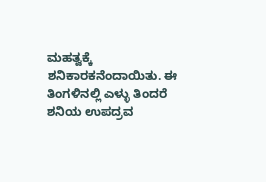ಮಹತ್ವಕ್ಕೆ ಶನಿಕಾರಕನೆಂದಾಯಿತು. ಈ ತಿಂಗಳಿನಲ್ಲಿ ಎಳ್ಳು ತಿಂದರೆ ಶನಿಯ ಉಪದ್ರವ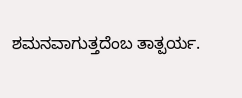ಶಮನವಾಗುತ್ತದೆಂಬ ತಾತ್ಪರ್ಯ.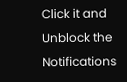Click it and Unblock the Notifications